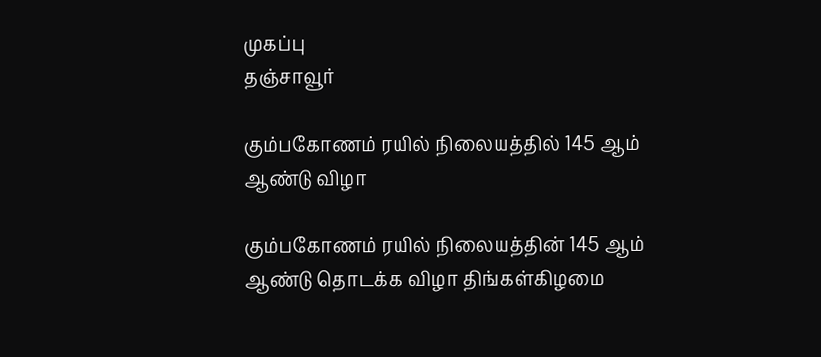முகப்பு
தஞ்சாவூர்

கும்பகோணம் ரயில் நிலையத்தில் 145 ஆம் ஆண்டு விழா

கும்பகோணம் ரயில் நிலையத்தின் 145 ஆம் ஆண்டு தொடக்க விழா திங்கள்கிழமை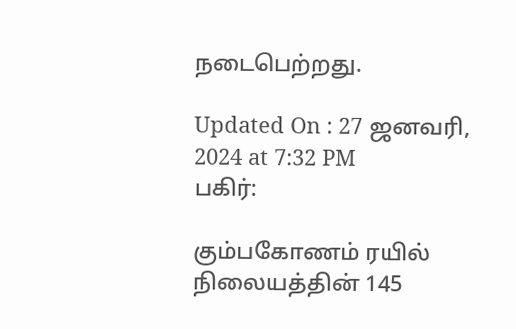நடைபெற்றது.

Updated On : 27 ஜனவரி, 2024 at 7:32 PM
பகிர்:

கும்பகோணம் ரயில் நிலையத்தின் 145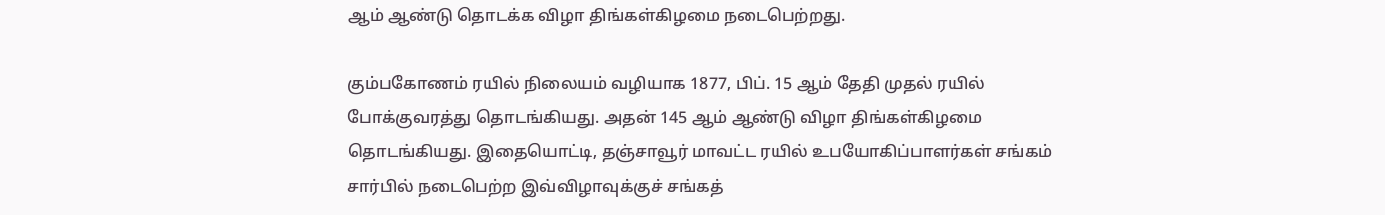ஆம் ஆண்டு தொடக்க விழா திங்கள்கிழமை நடைபெற்றது.

கும்பகோணம் ரயில் நிலையம் வழியாக 1877, பிப். 15 ஆம் தேதி முதல் ரயில் போக்குவரத்து தொடங்கியது. அதன் 145 ஆம் ஆண்டு விழா திங்கள்கிழமை தொடங்கியது. இதையொட்டி, தஞ்சாவூர் மாவட்ட ரயில் உபயோகிப்பாளர்கள் சங்கம் சார்பில் நடைபெற்ற இவ்விழாவுக்குச் சங்கத்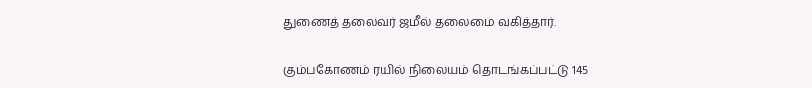துணைத் தலைவர் ஜமீல் தலைமை வகித்தார்.

கும்பகோணம் ரயில் நிலையம் தொடங்கப்பட்டு 145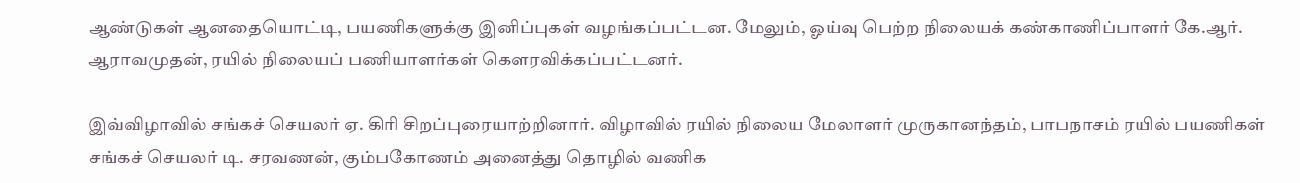ஆண்டுகள் ஆனதையொட்டி, பயணிகளுக்கு இனிப்புகள் வழங்கப்பட்டன. மேலும், ஓய்வு பெற்ற நிலையக் கண்காணிப்பாளர் கே.ஆர். ஆராவமுதன், ரயில் நிலையப் பணியாளர்கள் கௌரவிக்கப்பட்டனர்.

இவ்விழாவில் சங்கச் செயலர் ஏ. கிரி சிறப்புரையாற்றினார். விழாவில் ரயில் நிலைய மேலாளர் முருகானந்தம், பாபநாசம் ரயில் பயணிகள் சங்கச் செயலர் டி. சரவணன், கும்பகோணம் அனைத்து தொழில் வணிக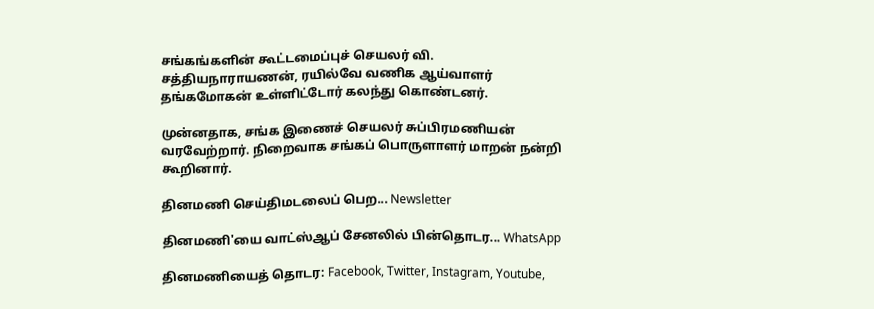சங்கங்களின் கூட்டமைப்புச் செயலர் வி. சத்தியநாராயணன், ரயில்வே வணிக ஆய்வாளர் தங்கமோகன் உள்ளிட்டோர் கலந்து கொண்டனர்.

முன்னதாக, சங்க இணைச் செயலர் சுப்பிரமணியன் வரவேற்றார். நிறைவாக சங்கப் பொருளாளர் மாறன் நன்றி கூறினார்.

தினமணி செய்திமடலைப் பெற... Newsletter

தினமணி'யை வாட்ஸ்ஆப் சேனலில் பின்தொடர... WhatsApp

தினமணியைத் தொடர: Facebook, Twitter, Instagram, Youtube,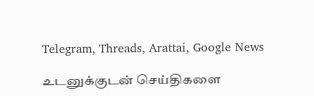Telegram, Threads, Arattai, Google News

உடனுக்குடன் செய்திகளை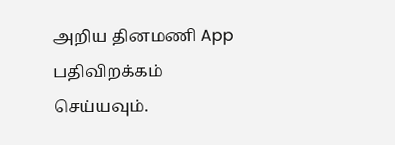அறிய தினமணி App பதிவிறக்கம் செய்யவும்.